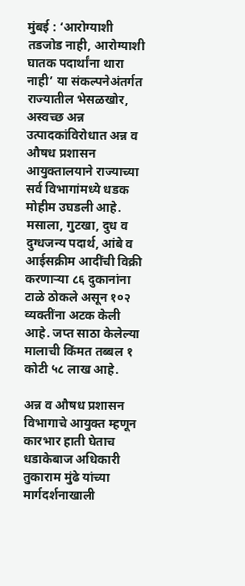मुंबई : ‘आरोग्याशी तडजोड नाही, आरोग्याशी घातक पदार्थांना थारा नाही’ या संकल्पनेअंतर्गत राज्यातील भेसळखोर, अस्वच्छ अन्न उत्पादकांविरोधात अन्न व औषध प्रशासन आयुक्तालयाने राज्याच्या सर्व विभागांमध्ये धडक मोहीम उघडली आहे. मसाला, गुटखा, दुध व दुग्धजन्य पदार्थ, आंबे व आईसक्रीम आदींची विक्री करणाऱ्या ८६ दुकानांना टाळे ठोकले असून १०२ व्यक्तींना अटक केली आहे. जप्त साठा केलेल्या मालाची किंमत तब्बल १ कोटी ५८ लाख आहे.

अन्न व औषध प्रशासन विभागाचे आयुक्त म्हणून कारभार हाती घेताच धडाकेबाज अधिकारी तुकाराम मुंढे यांच्या मार्गदर्शनाखाली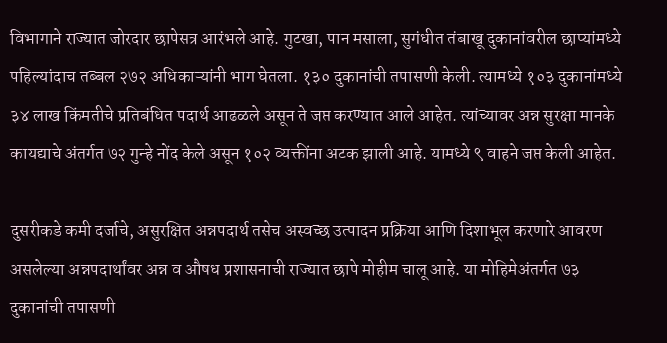विभागाने राज्यात जोरदार छापेसत्र आरंभले आहे. गुटखा, पान मसाला, सुगंधीत तंबाखू दुकानांवरील छाप्यांमध्ये पहिल्यांदाच तब्बल २७२ अधिकाऱ्यांनी भाग घेतला. १३० दुकानांची तपासणी केली. त्यामध्ये १०३ दुकानांमध्ये ३४ लाख किंमतीचे प्रतिबंधित पदार्थ आढळले असून ते जप्त करण्यात आले आहेत. त्यांच्यावर अन्न सुरक्षा मानके कायद्याचे अंतर्गत ७२ गुन्हे नोंद केले असून १०२ व्यक्तींना अटक झाली आहे. यामध्ये ९ वाहने जप्त केली आहेत.

दुसरीकडे कमी दर्जाचे, असुरक्षित अन्नपदार्थ तसेच अस्वच्छ उत्पादन प्रक्रिया आणि दिशाभूल करणारे आवरण असलेल्या अन्नपदार्थांवर अन्न व औषध प्रशासनाची राज्यात छापे मोहीम चालू आहे. या मोहिमेअंतर्गत ७३ दुकानांची तपासणी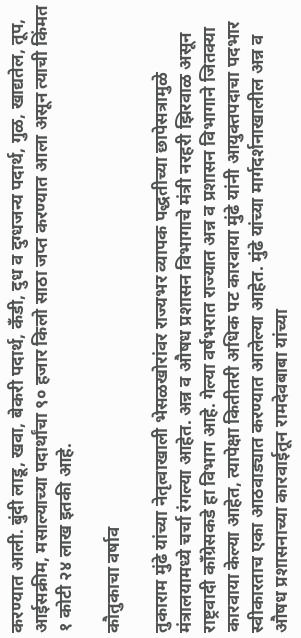करण्यात आली. बुंदी लाडू, खवा, बेकरी पदार्थ, कँडी, दुध व दुग्धजन्य पदार्थ, गुळ, खाद्यतेल, तूप, आईसक्रीम, मसाल्याच्या पदार्थांचा ९० हजार किलो साठा जप्त करण्यात आला असून त्याची किंमत १ कोटी २४ लाख इतकी आहे.

कौतुकाचा वर्षाव

तुकाराम मुंढे यांच्या नेतृत्वाखाली भेसळखोरांवर राज्यभर व्यापक पद्धतीच्या छापेसत्रामुळे मंत्रालयामध्ये चर्चा रंगल्या आहेत. अन्न व औषध प्रशासन विभागाचे मंत्री नरहरी झिरवाळ असून राष्ट्रवादी काँग्रेसकडे हा विभाग आहे. गेल्या वर्षभरात राज्यात अन्न व प्रशासन विभागाने जितक्या कारवाया केल्या आहेत, त्यापेक्षा कितीतरी अधिक पट कारवाया मुंढे यांनी आयुक्तपदाचा पदभार स्वीकारताच एका आठवाड्यात करण्यात आलेल्या आहेत. मुंढे यांच्या मार्गदर्शनाखालील अन्न व औषध प्रशासनाच्या कारवाईतून रामदेवबाबा यांच्या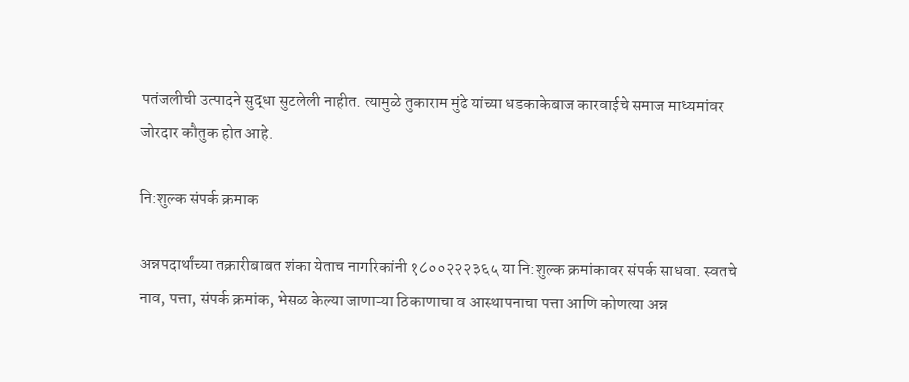पतंजलीची उत्पादने सुद्धा सुटलेली नाहीत. त्यामुळे तुकाराम मुंढे यांच्या धडकाकेबाज कारवाईचे समाज माध्यमांवर जोरदार कौतुक होत आहे.

नि:शुल्क संपर्क क्रमाक

अन्नपदार्थांच्या तक्रारीबाबत शंका येताच नागरिकांनी १८००२२२३६५ या नि:शुल्क क्रमांकावर संपर्क साधवा. स्वतचे नाव, पत्ता, संपर्क क्रमांक, भेसळ केल्या जाणाऱ्या ठिकाणाचा व आस्थापनाचा पत्ता आणि कोणत्या अन्न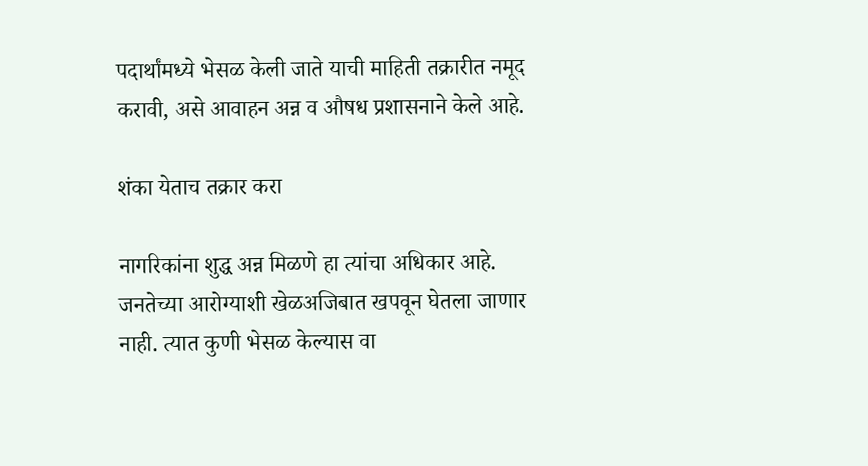पदार्थांमध्ये भेसळ केली जाते याची माहिती तक्रारीत नमूद करावी, असे आवाहन अन्न व औषध प्रशासनाने केले आहे.

शंका येताच तक्रार करा

नागरिकांना शुद्ध अन्न मिळणे हा त्यांचा अधिकार आहे. जनतेच्या आरोग्याशी खेळअजिबात खपवून घेतला जाणार नाही. त्यात कुणी भेसळ केल्यास वा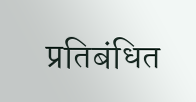प्रतिबंधित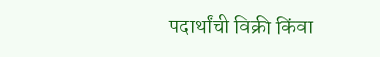पदार्थांची विक्री किंवा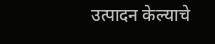उत्पादन केल्याचे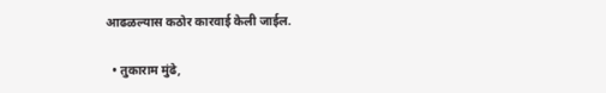आढळल्यास कठोर कारवाई केली जाईल.

  • तुकाराम मुंढे,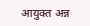आयुक्त अन्न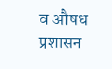व औषध प्रशासन